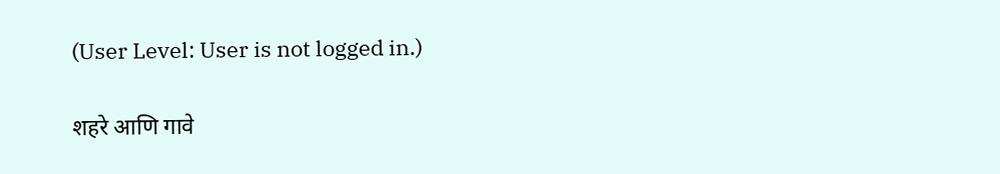(User Level: User is not logged in.)

शहरे आणि गावे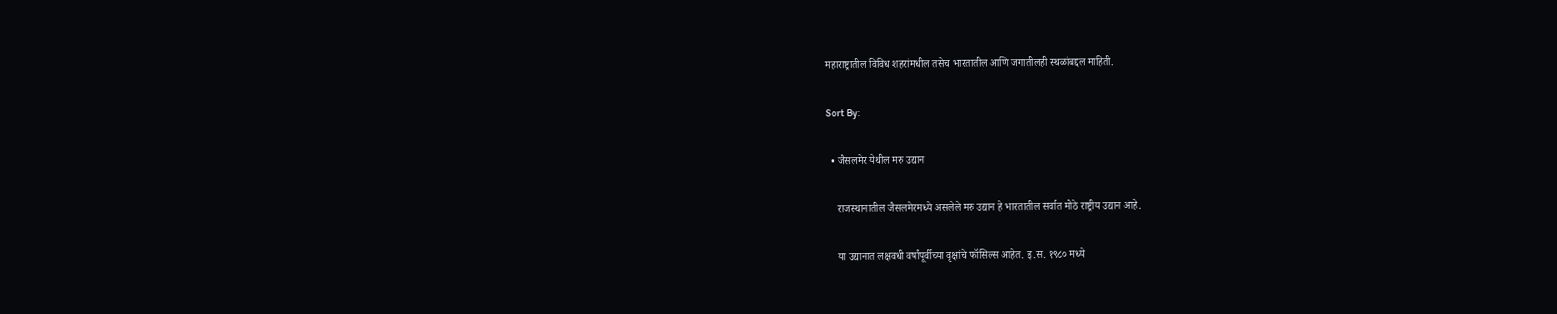महाराष्ट्रातील विविध शहरांमधील तसेच भारतातील आणि जगातीलही स्थळांबद्दल माहिती.

Sort By:

  • जैसलमेर येथील मरु उद्यान

    राजस्थानातील जैसलमेरमध्ये असलेले मरु उद्यान हे भारतातील सर्वात मोठे राष्ट्रीय उद्यान आहे.

    या उद्यानात लक्षवधी वर्षांपूर्वीच्या वृक्षांचे फॉसिल्स आहेत. इ.स. १९८० मध्ये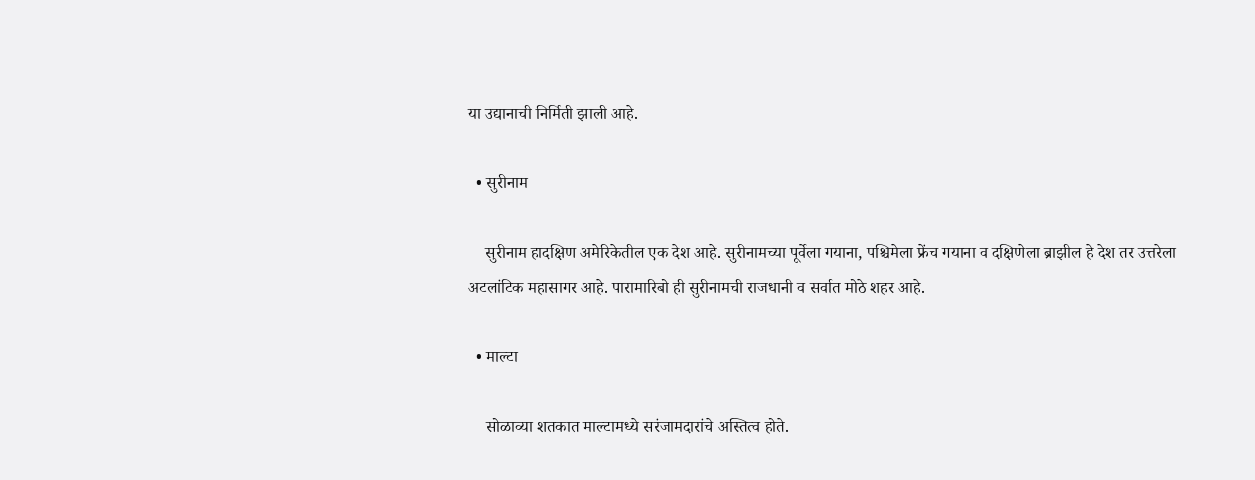या उद्यानाची निर्मिती झाली आहे.

  • सुरीनाम

    सुरीनाम हादक्षिण अमेरिकेतील एक देश आहे. सुरीनामच्या पूर्वेला गयाना, पश्चिमेला फ्रेंच गयाना व दक्षिणेला ब्राझील हे देश तर उत्तरेला अटलांटिक महासागर आहे. पारामारिबो ही सुरीनामची राजधानी व सर्वात मोठे शहर आहे.

  • माल्टा

    सोळाव्या शतकात माल्टामध्ये सरंजामदारांचे अस्तित्व होते.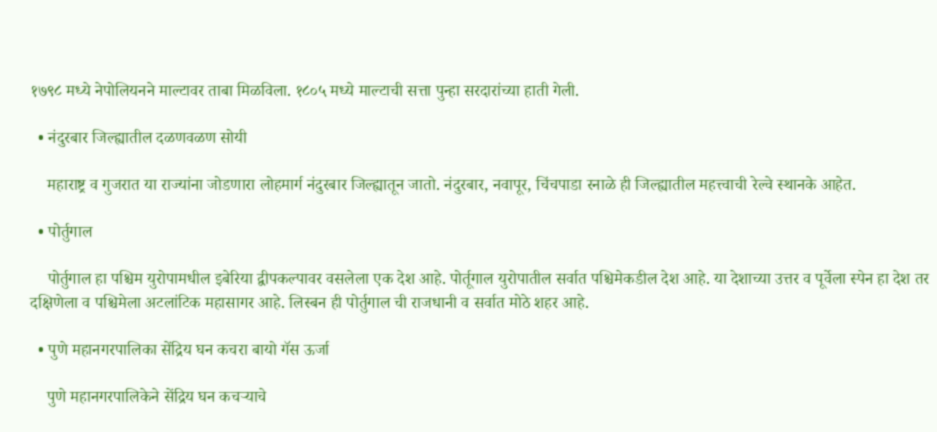१७९८ मध्ये नेपोलियनने माल्टावर ताबा मिळविला. १८०५ मध्ये माल्टाची सत्ता पुन्हा सरदारांच्या हाती गेली.

  • नंदुरबार जिल्ह्यातील दळणवळण सोयी

    महाराष्ट्र व गुजरात या राज्यांना जोडणारा लोहमार्ग नंदुरबार जिल्ह्यातून जातो. नंदुरबार, नवापूर, चिंचपाडा रनाळे ही जिल्ह्यातील महत्त्वाची रेल्वे स्थानके आहेत.

  • पोर्तुगाल

    पोर्तुगाल हा पश्चिम युरोपामधील इबेरिया द्वीपकल्पावर वसलेला एक देश आहे. पोर्तूगाल युरोपातील सर्वात पश्चिमेकडील देश आहे. या देशाच्या उत्तर व पूर्वेला स्पेन हा देश तर दक्षिणेला व पश्चिमेला अटलांटिक महासागर आहे. लिस्बन ही पोर्तुगाल ची राजधानी व सर्वात मोठे शहर आहे.

  • पुणे महानगरपालिका सेंद्रिय घन कचरा बायो गॅस ऊर्जा

    पुणे महानगरपालिकेने सेंद्रिय घन कचऱ्याचे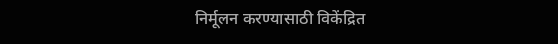निर्मूलन करण्यासाठी विकेंद्रित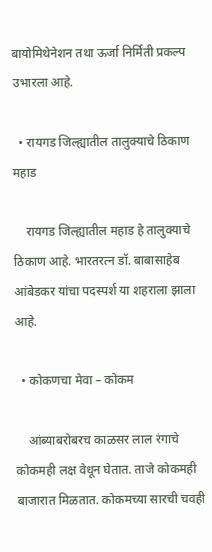बायोमिथेनेशन तथा ऊर्जा निर्मिती प्रकल्प उभारला आहे.

  • रायगड जिल्ह्यातील तालुक्याचे ठिकाण महाड

    रायगड जिल्ह्यातील महाड हे तालुक्याचे ठिकाण आहे. भारतरत्न डॉ. बाबासाहेब आंबेडकर यांचा पदस्पर्श या शहराला झाला आहे.

  • कोकणचा मेवा – कोकम

    आंब्याबरोबरच काळसर लाल रंगाचे कोकमही लक्ष वेधून घेतात. ताजे कोकमही बाजारात मिळतात. कोकमच्या सारची चवही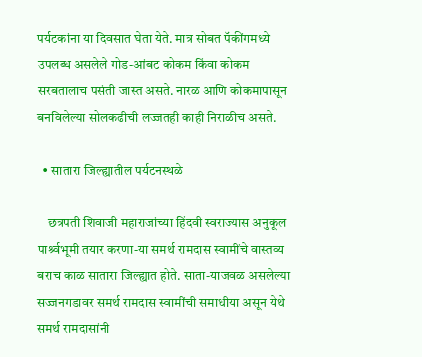पर्यटकांना या दिवसात घेता येते. मात्र सोबत पॅकींगमध्ये उपलब्ध असलेले गोड-आंबट कोकम किंवा कोकम सरबतालाच पसंती जास्त असते. नारळ आणि कोकमापासून बनविलेल्या सोलकढीची लज्जतही काही निराळीच असते.

  • सातारा जिल्ह्यातील पर्यटनस्थळे

    छत्रपती शिवाजी महाराजांच्या हिंदवी स्वराज्यास अनुकूल पार्श्र्वभूमी तयार करणा-या समर्थ रामदास स्वामींचे वास्तव्य बराच काळ सातारा जिल्ह्यात होते. साता-याजवळ असलेल्या सज्जनगडावर समर्थ रामदास स्वामींची समाधीया असून येथे समर्थ रामदासांनी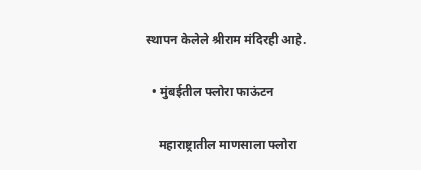स्थापन केलेले श्रीराम मंदिरही आहे.

  • मुंबईतील फ्लोरा फाऊंटन

    महाराष्ट्रातील माणसाला फ्लोरा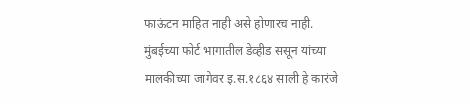फाऊंटन माहित नाही असे होणारच नाही. मुंबईच्या फोर्ट भागातील डेव्हीड ससून यांच्या मालकीच्या जागेवर इ.स.१८६४ साली हे कारंजे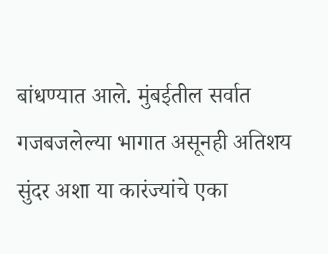बांधण्यात आले. मुंबईतील सर्वात गजबजलेल्या भागात असूनही अतिशय सुंदर अशा या कारंज्यांचे एका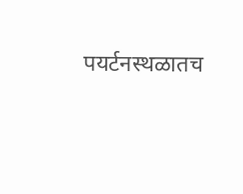पयर्टनस्थळातच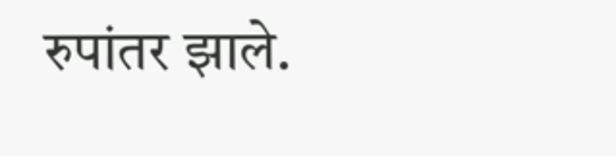रुपांतर झाले.